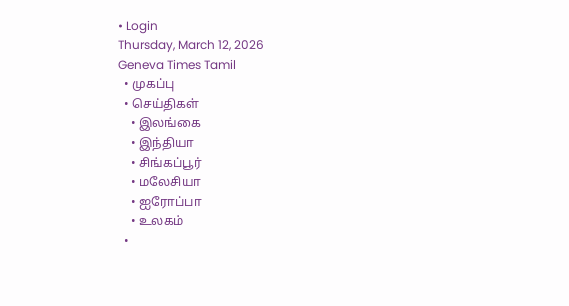• Login
Thursday, March 12, 2026
Geneva Times Tamil
  • முகப்பு
  • செய்திகள்
    • இலங்கை
    • இந்தியா
    • சிங்கப்பூர்
    • மலேசியா
    • ஐரோப்பா
    • உலகம்
  •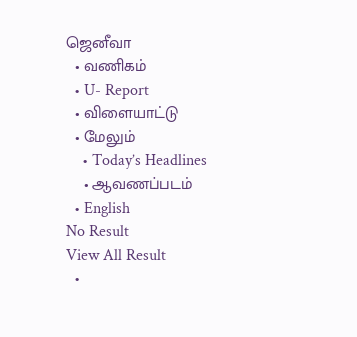ஜெனீவா
  • வணிகம்
  • U- Report
  • விளையாட்டு
  • மேலும்
    • Today’s Headlines
    • ஆவணப்படம்
  • English
No Result
View All Result
  •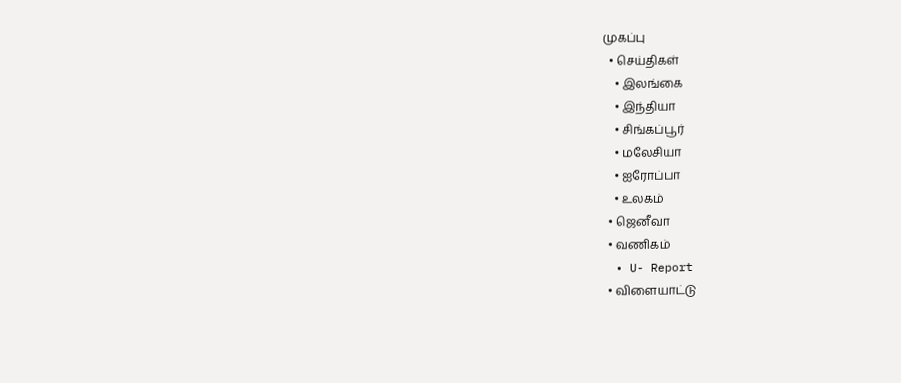முகப்பு
  • செய்திகள்
    • இலங்கை
    • இந்தியா
    • சிங்கப்பூர்
    • மலேசியா
    • ஐரோப்பா
    • உலகம்
  • ஜெனீவா
  • வணிகம்
  • U- Report
  • விளையாட்டு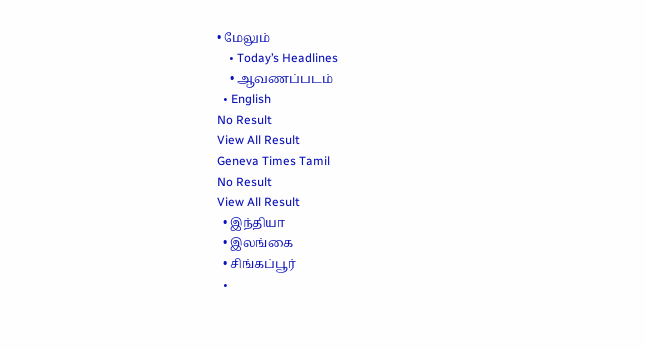• மேலும்
    • Today’s Headlines
    • ஆவணப்படம்
  • English
No Result
View All Result
Geneva Times Tamil
No Result
View All Result
  • இந்தியா
  • இலங்கை
  • சிங்கப்பூர்
  •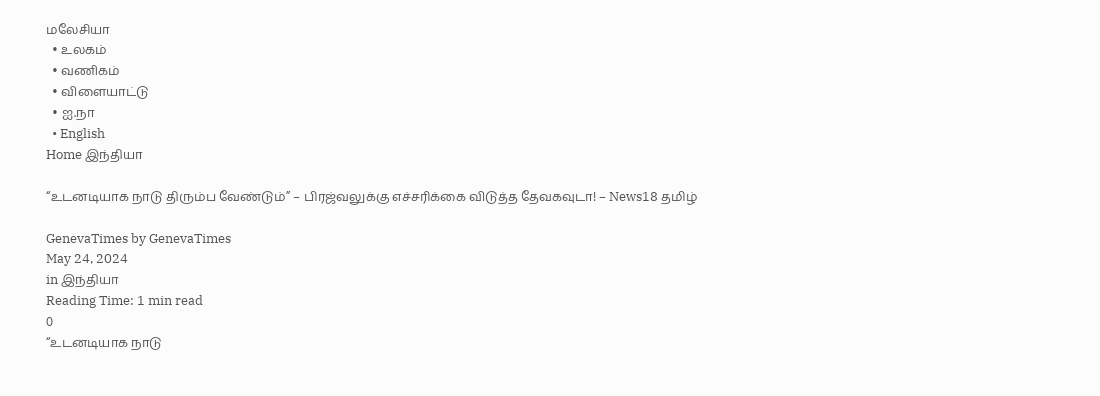மலேசியா
  • உலகம்
  • வணிகம்
  • விளையாட்டு
  • ஐ.நா
  • English
Home இந்தியா

“உடனடியாக நாடு திரும்ப வேண்டும்” – பிரஜ்வலுக்கு எச்சரிக்கை விடுத்த தேவகவுடா! – News18 தமிழ்

GenevaTimes by GenevaTimes
May 24, 2024
in இந்தியா
Reading Time: 1 min read
0
“உடனடியாக நாடு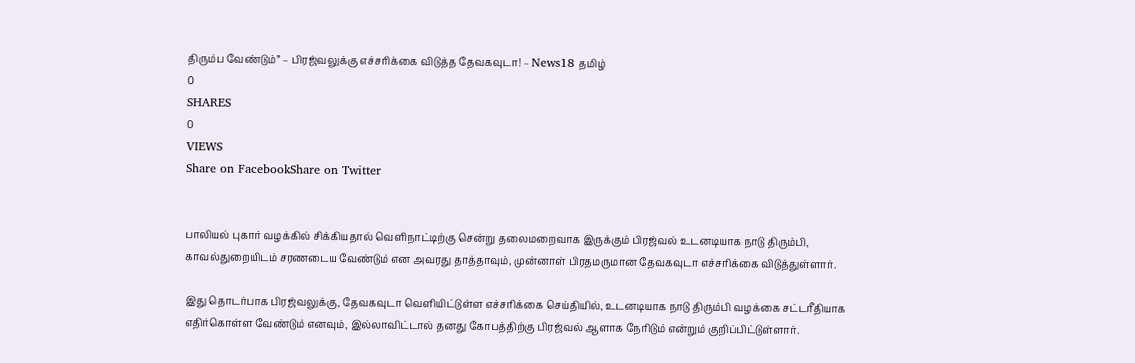திரும்ப வேண்டும்” – பிரஜ்வலுக்கு எச்சரிக்கை விடுத்த தேவகவுடா! – News18 தமிழ்
0
SHARES
0
VIEWS
Share on FacebookShare on Twitter


பாலியல் புகார் வழக்கில் சிக்கியதால் வெளிநாட்டிற்கு சென்று தலைமறைவாக இருக்கும் பிரஜ்வல் உடனடியாக நாடு திரும்பி, காவல்துறையிடம் சரணடைய வேண்டும் என அவரது தாத்தாவும், முன்னாள் பிரதமருமான தேவகவுடா எச்சரிக்கை விடுத்துள்ளார்.

இது தொடர்பாக பிரஜ்வலுக்கு, தேவகவுடா வெளியிட்டுள்ள எச்சரிக்கை செய்தியில், உடனடியாக நாடு திரும்பி வழக்கை சட்டரீதியாக எதிர்கொள்ள வேண்டும் எனவும், இல்லாவிட்டால் தனது கோபத்திற்கு பிரஜ்வல் ஆளாக நேரிடும் என்றும் குறிப்பிட்டுள்ளார்.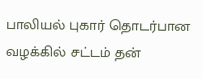பாலியல் புகார் தொடர்பான வழக்கில் சட்டம் தன்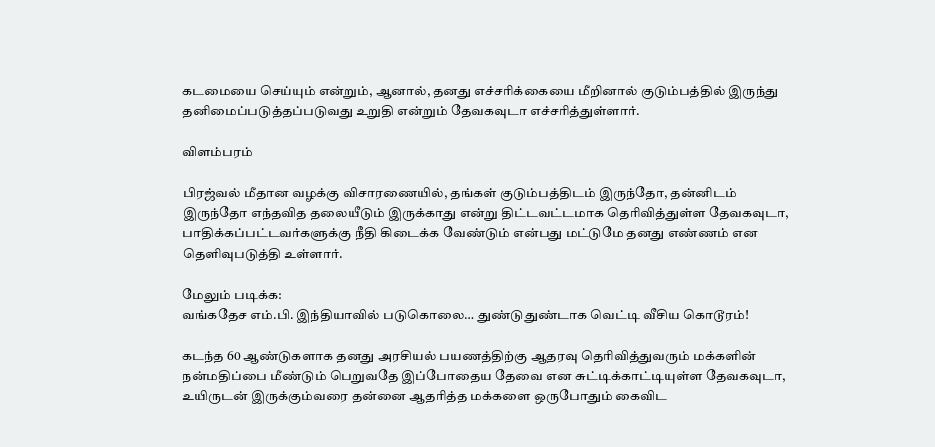கடமையை செய்யும் என்றும், ஆனால், தனது எச்சரிக்கையை மீறினால் குடும்பத்தில் இருந்து தனிமைப்படுத்தப்படுவது உறுதி என்றும் தேவகவுடா எச்சரித்துள்ளார்.

விளம்பரம்

பிரஜ்வல் மீதான வழக்கு விசாரணையில், தங்கள் குடும்பத்திடம் இருந்தோ, தன்னிடம் இருந்தோ எந்தவித தலையீடும் இருக்காது என்று திட்டவட்டமாக தெரிவித்துள்ள தேவகவுடா, பாதிக்கப்பட்டவர்களுக்கு நீதி கிடைக்க வேண்டும் என்பது மட்டுமே தனது எண்ணம் என தெளிவுபடுத்தி உள்ளார்.

மேலும் படிக்க:
வங்கதேச எம்.பி. இந்தியாவில் படுகொலை… துண்டுதுண்டாக வெட்டி வீசிய கொடூரம்!

கடந்த 60 ஆண்டுகளாக தனது அரசியல் பயணத்திற்கு ஆதரவு தெரிவித்துவரும் மக்களின் நன்மதிப்பை மீண்டும் பெறுவதே இப்போதைய தேவை என சுட்டிக்காட்டியுள்ள தேவகவுடா, உயிருடன் இருக்கும்வரை தன்னை ஆதரித்த மக்களை ஒருபோதும் கைவிட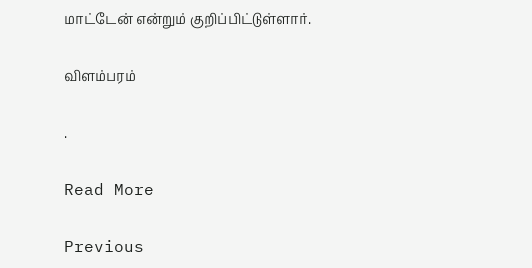மாட்டேன் என்றும் குறிப்பிட்டுள்ளார்.

விளம்பரம்

.

Read More

Previous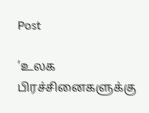Post

’உலக பிரச்சினைகளுக்கு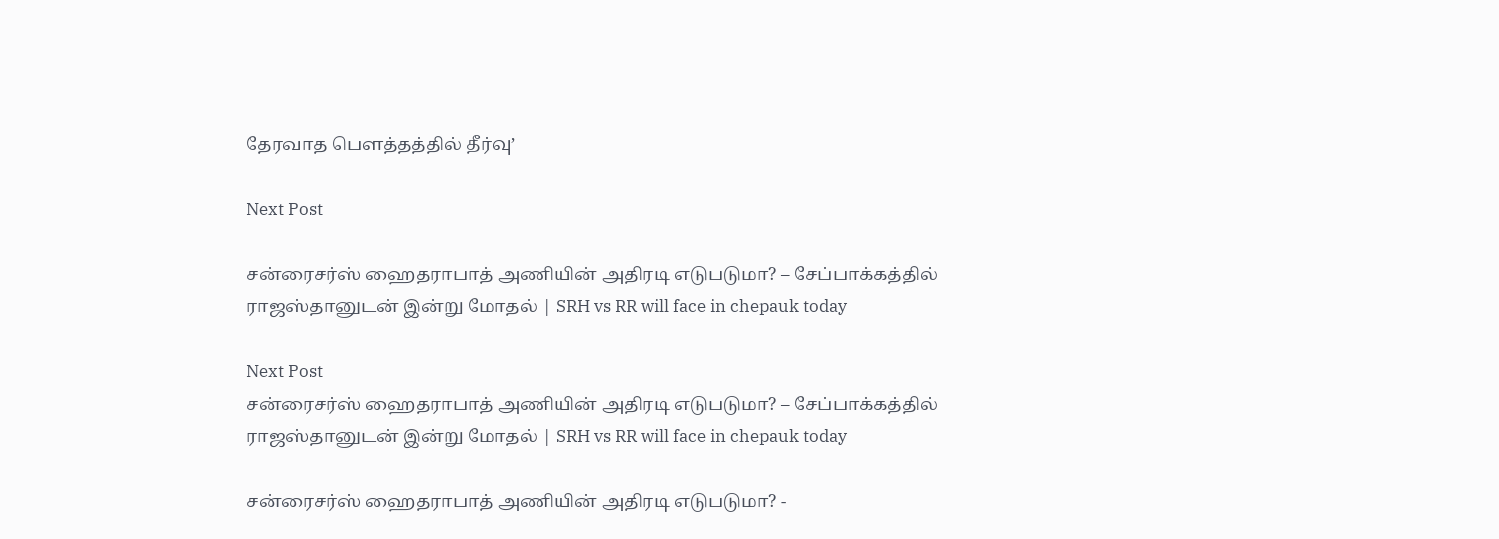தேரவாத பௌத்தத்தில் தீர்வு’

Next Post

சன்ரைசர்ஸ் ஹைதராபாத் அணியின் அதிரடி எடுபடுமா? – சேப்பாக்கத்தில் ராஜஸ்தானுடன் இன்று மோதல் | SRH vs RR will face in chepauk today

Next Post
சன்ரைசர்ஸ் ஹைதராபாத் அணியின் அதிரடி எடுபடுமா? – சேப்பாக்கத்தில் ராஜஸ்தானுடன் இன்று மோதல் | SRH vs RR will face in chepauk today

சன்ரைசர்ஸ் ஹைதராபாத் அணியின் அதிரடி எடுபடுமா? -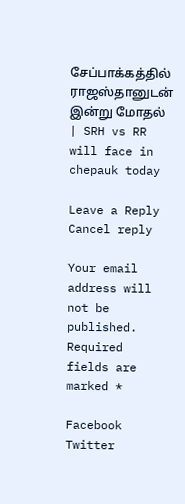சேப்பாக்கத்தில் ராஜஸ்தானுடன் இன்று மோதல் | SRH vs RR will face in chepauk today

Leave a Reply Cancel reply

Your email address will not be published. Required fields are marked *

Facebook Twitter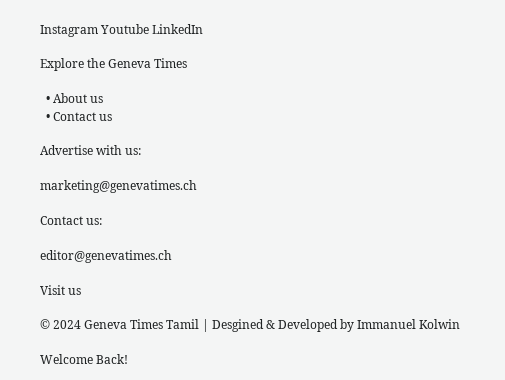Instagram Youtube LinkedIn

Explore the Geneva Times

  • About us
  • Contact us

Advertise with us:

marketing@genevatimes.ch

Contact us:

editor@genevatimes.ch

Visit us

© 2024 Geneva Times Tamil | Desgined & Developed by Immanuel Kolwin

Welcome Back!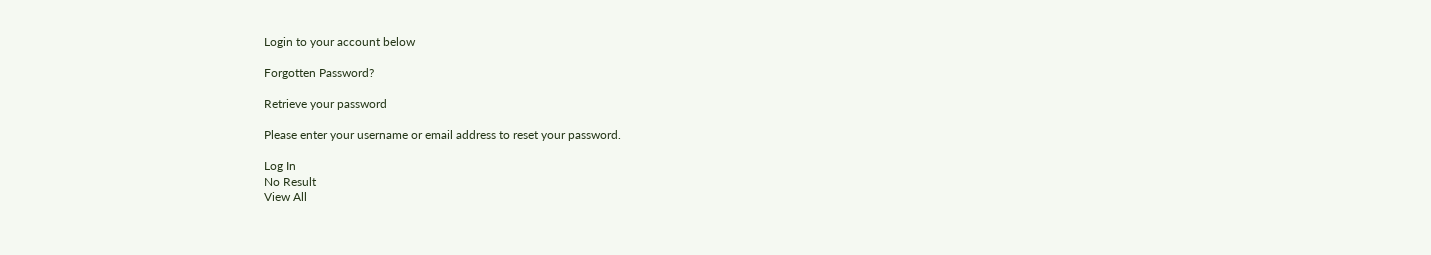Login to your account below

Forgotten Password?

Retrieve your password

Please enter your username or email address to reset your password.

Log In
No Result
View All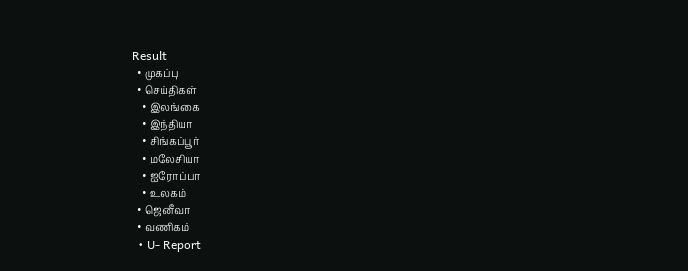Result
  • முகப்பு
  • செய்திகள்
    • இலங்கை
    • இந்தியா
    • சிங்கப்பூர்
    • மலேசியா
    • ஐரோப்பா
    • உலகம்
  • ஜெனீவா
  • வணிகம்
  • U- Report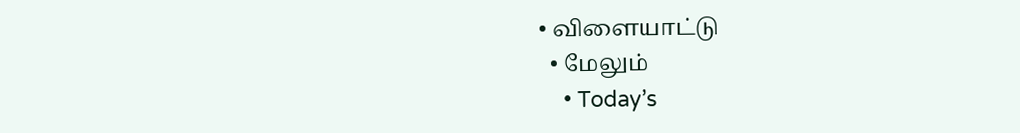• விளையாட்டு
  • மேலும்
    • Today’s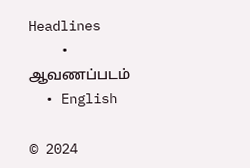Headlines
    • ஆவணப்படம்
  • English

© 2024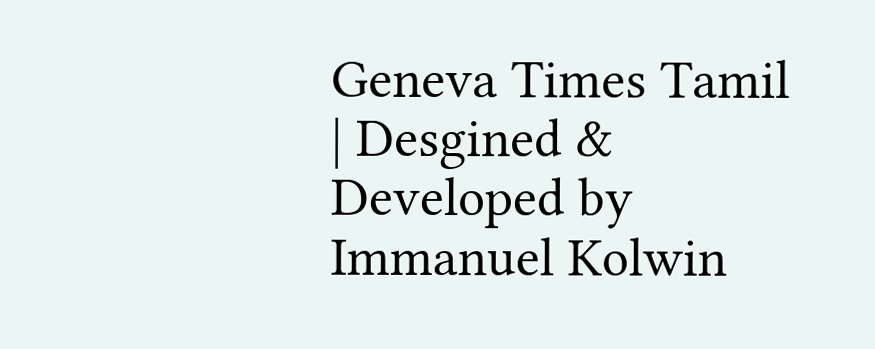Geneva Times Tamil | Desgined & Developed by Immanuel Kolwin